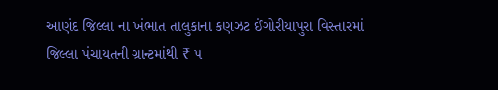આણંદ જિલ્લા ના ખંભાત તાલુકાના કણઝટ ઈંગોરીયાપુરા વિસ્તારમાં જિલ્લા પંચાયતની ગ્રાન્ટમાંથી ₹ ૫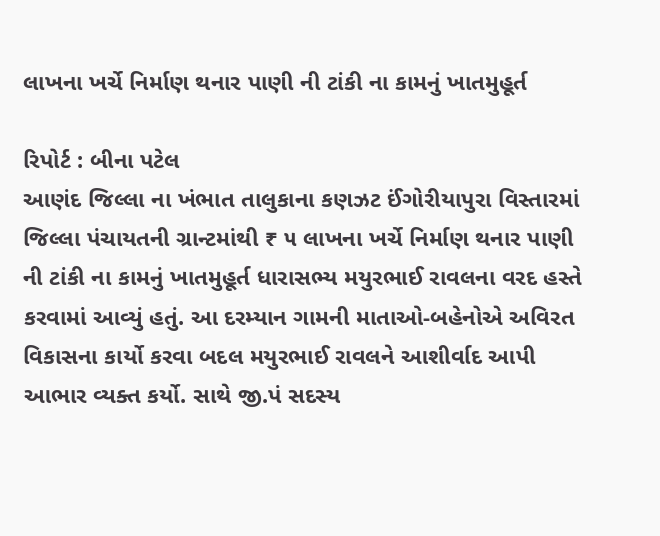લાખના ખર્ચે નિર્માણ થનાર પાણી ની ટાંકી ના કામનું ખાતમુહૂર્ત

રિપોર્ટ : બીના પટેલ
આણંદ જિલ્લા ના ખંભાત તાલુકાના કણઝટ ઈંગોરીયાપુરા વિસ્તારમાં જિલ્લા પંચાયતની ગ્રાન્ટમાંથી ₹ ૫ લાખના ખર્ચે નિર્માણ થનાર પાણી ની ટાંકી ના કામનું ખાતમુહૂર્ત ધારાસભ્ય મયુરભાઈ રાવલના વરદ હસ્તે કરવામાં આવ્યું હતું. આ દરમ્યાન ગામની માતાઓ-બહેનોએ અવિરત વિકાસના કાર્યો કરવા બદલ મયુરભાઈ રાવલને આશીર્વાદ આપી આભાર વ્યક્ત કર્યો. સાથે જી.પં સદસ્ય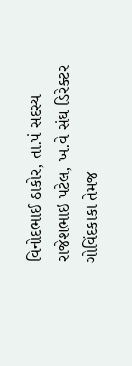વિનોદભાઈ ઠાકોર, તા.પં સદસ્ય રાજેશભાઇ પટેલ, ખ.વે સંઘ ડિરેક્ટર ગોવિંદકાકા તેમજ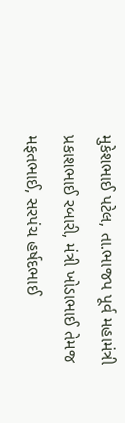મુકેશભાઈ પટેલ, તા.ભાજપ પૂર્વ મહામંત્રી પ્રકાશભાઈ રબારી, મંત્રી ખોડાભાઈ તેમજ મફતભાઈ, સરપંચ હર્ષદભાઈ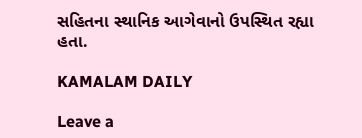સહિતના સ્થાનિક આગેવાનો ઉપસ્થિત રહ્યા હતા.

KAMALAM DAILY

Leave a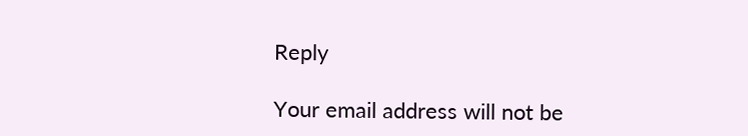Reply

Your email address will not be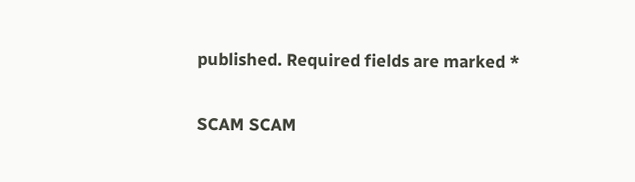published. Required fields are marked *

SCAM SCAM